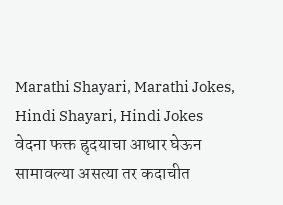Marathi Shayari, Marathi Jokes, Hindi Shayari, Hindi Jokes
वेदना फक्त ह्रृदयाचा आधार घेऊन
सामावल्या असत्या तर कदाचीत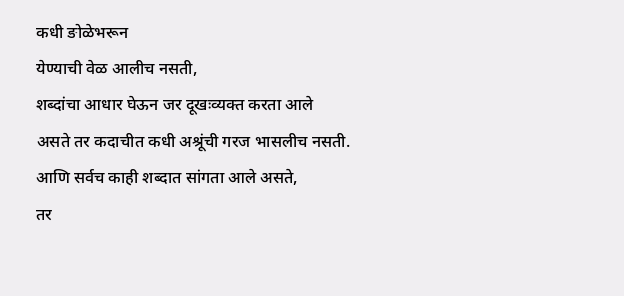कधी ङोळेभरून
येण्याची वेळ आलीच नसती,
शब्दांचा आधार घेऊन जर दूखःव्यक्त करता आले
असते तर कदाचीत कधी अश्रूंची गरज भासलीच नसती.
आणि सर्वच काही शब्दात सांगता आले असते,
तर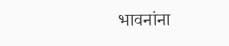भावनांना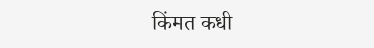किंमत कधी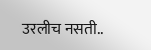उरलीच नसती..